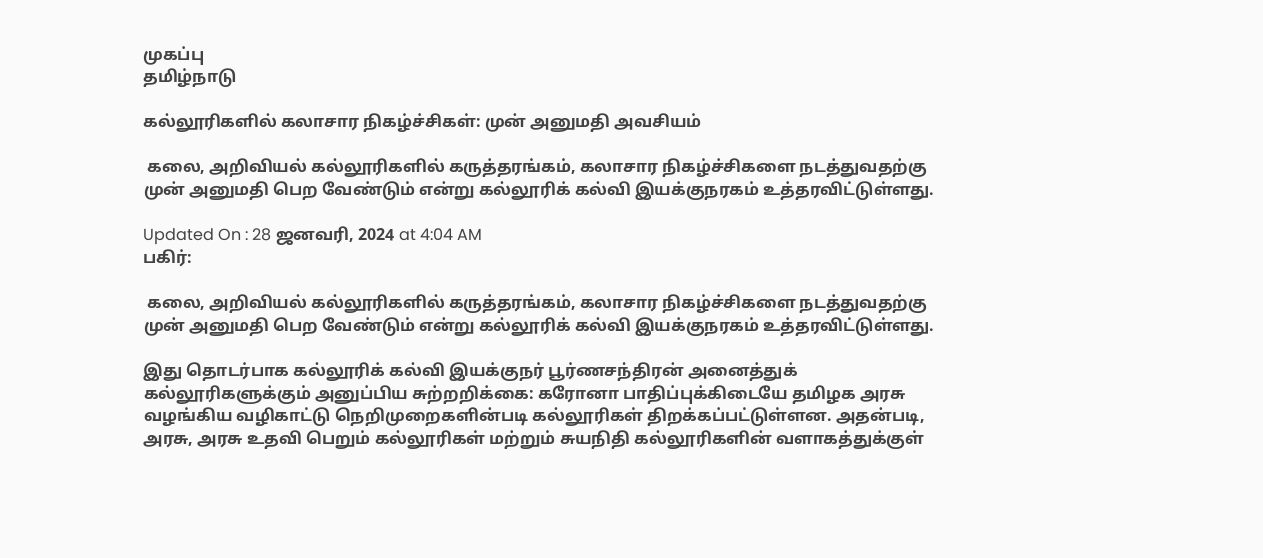முகப்பு
தமிழ்நாடு

கல்லூரிகளில் கலாசார நிகழ்ச்சிகள்: முன் அனுமதி அவசியம்

 கலை, அறிவியல் கல்லூரிகளில் கருத்தரங்கம், கலாசார நிகழ்ச்சிகளை நடத்துவதற்கு முன் அனுமதி பெற வேண்டும் என்று கல்லூரிக் கல்வி இயக்குநரகம் உத்தரவிட்டுள்ளது.

Updated On : 28 ஜனவரி, 2024 at 4:04 AM
பகிர்:

 கலை, அறிவியல் கல்லூரிகளில் கருத்தரங்கம், கலாசார நிகழ்ச்சிகளை நடத்துவதற்கு முன் அனுமதி பெற வேண்டும் என்று கல்லூரிக் கல்வி இயக்குநரகம் உத்தரவிட்டுள்ளது.

இது தொடர்பாக கல்லூரிக் கல்வி இயக்குநர் பூர்ணசந்திரன் அனைத்துக் கல்லூரிகளுக்கும் அனுப்பிய சுற்றறிக்கை: கரோனா பாதிப்புக்கிடையே தமிழக அரசு வழங்கிய வழிகாட்டு நெறிமுறைகளின்படி கல்லூரிகள் திறக்கப்பட்டுள்ளன. அதன்படி, அரசு, அரசு உதவி பெறும் கல்லூரிகள் மற்றும் சுயநிதி கல்லூரிகளின் வளாகத்துக்குள்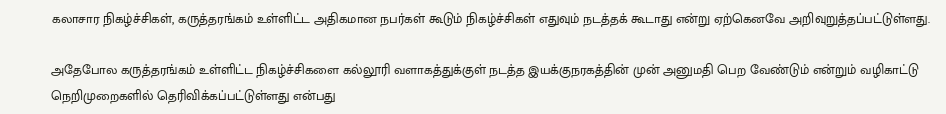கலாசார நிகழ்ச்சிகள், கருத்தரங்கம் உள்ளிட்ட அதிகமான நபர்கள் கூடும் நிகழ்ச்சிகள் எதுவும் நடத்தக் கூடாது என்று ஏற்கெனவே அறிவுறுத்தப்பட்டுள்ளது.

அதேபோல கருத்தரங்கம் உள்ளிட்ட நிகழ்ச்சிகளை கல்லூரி வளாகத்துக்குள் நடத்த இயக்குநரகத்தின் முன் அனுமதி பெற வேண்டும் என்றும் வழிகாட்டு நெறிமுறைகளில் தெரிவிக்கப்பட்டுள்ளது என்பது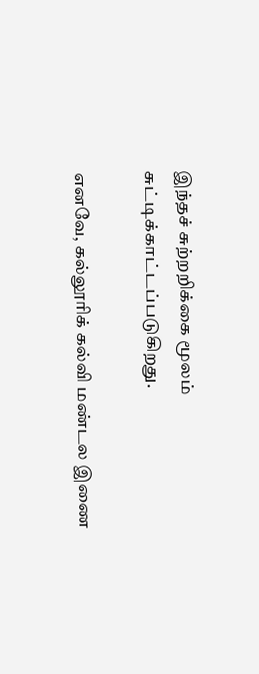இந்தச் சுற்றறிக்கை மூலம் சுட்டிக்காட்டப்படுகிறது.

எனவே, கல்லூரிக் கல்வி மண்டல இணை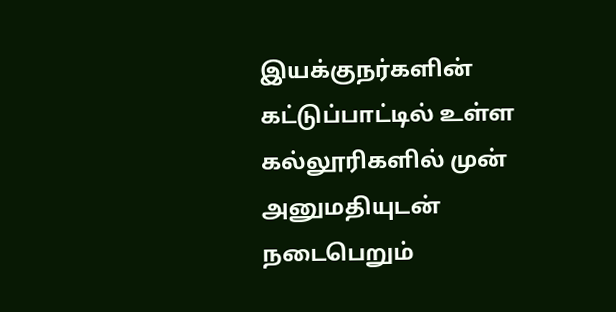இயக்குநர்களின் கட்டுப்பாட்டில் உள்ள கல்லூரிகளில் முன் அனுமதியுடன் நடைபெறும்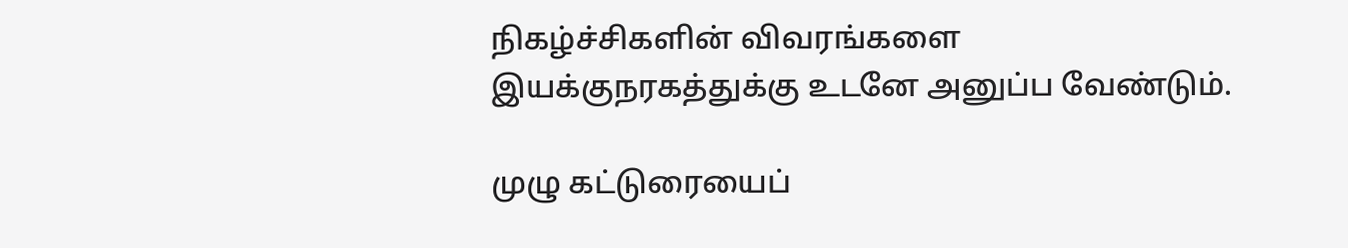நிகழ்ச்சிகளின் விவரங்களை இயக்குநரகத்துக்கு உடனே அனுப்ப வேண்டும்.

முழு கட்டுரையைப்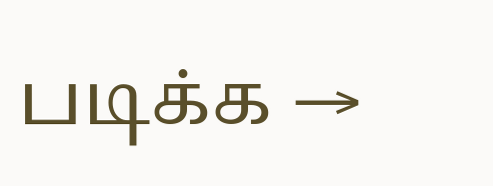படிக்க →